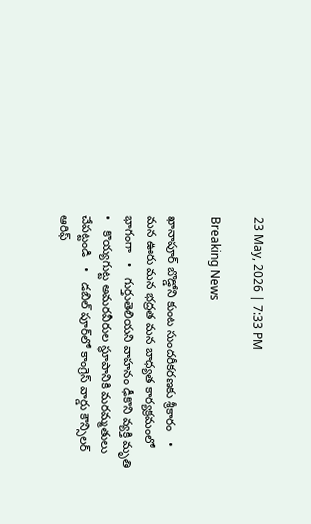23 May, 2026 | 7:33 PM

Breaking News

ఖానాపూర్ బొడ్డోని కుంట సుందరీకరణకు శ్రీకారం   •   మన ఊరు మన భద్రత మన బాధ్యత కార్యక్రమంలో భాగంగా   •   గుర్తుతెలియని వాహనం ఢీకొని వ్యక్తి మృతి   •   కొయ్యగుట్ట అమరవీరుల స్థూపానికి మరమ్మతులు చేపట్టండి   •   డబిల్ పూర్‌లో కాంగ్రెస్ వార్డు కౌన్సిలర్ ఆరిఫ్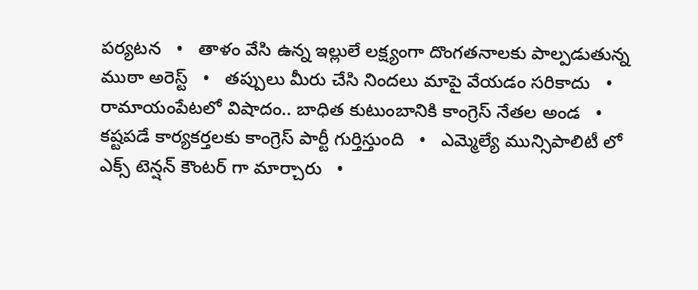పర్యటన   •   తాళం వేసి ఉన్న ఇల్లులే లక్ష్యంగా దొంగతనాలకు పాల్పడుతున్న ముఠా అరెస్ట్   •   తప్పులు మీరు చేసి నిందలు మాపై వేయడం సరికాదు   •   రామాయంపేటలో విషాదం.. బాధిత కుటుంబానికి కాంగ్రెస్ నేతల అండ   •   కష్టపడే కార్యకర్తలకు కాంగ్రెస్ పార్టీ గుర్తిస్తుంది   •   ఎమ్మెల్యే మున్సిపాలిటీ లో ఎక్స్ టెన్షన్ కౌంటర్ గా మార్చారు   •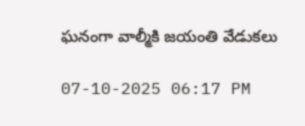ఘనంగా వాల్మీకి జయంతి వేడుకలు

07-10-2025 06:17 PM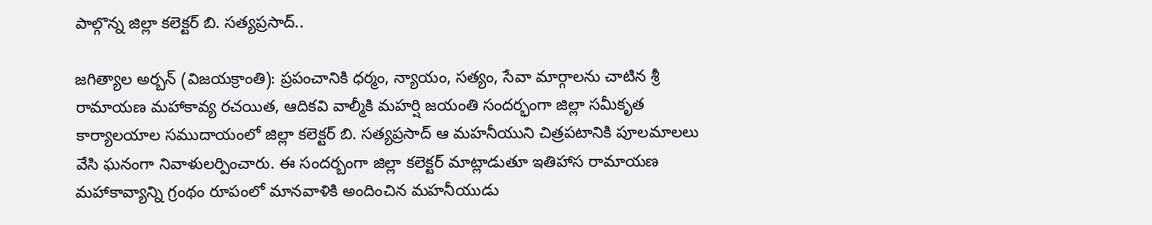పాల్గొన్న జిల్లా కలెక్టర్ బి. సత్యప్రసాద్..

జగిత్యాల అర్బన్ (విజయక్రాంతి): ప్రపంచానికి ధర్మం, న్యాయం, సత్యం, సేవా మార్గాలను చాటిన శ్రీ రామాయణ మహాకావ్య రచయిత, ఆదికవి వాల్మీకి మహర్షి జయంతి సందర్భంగా జిల్లా సమీకృత కార్యాలయాల సముదాయంలో జిల్లా కలెక్టర్ బి. సత్యప్రసాద్ ఆ మహనీయుని చిత్రపటానికి పూలమాలలు వేసి ఘనంగా నివాళులర్పించారు. ఈ సందర్బంగా జిల్లా కలెక్టర్ మాట్లాడుతూ ఇతిహాస రామాయణ మహాకావ్యాన్ని గ్రంథం రూపంలో మానవాళికి అందించిన మహనీయుడు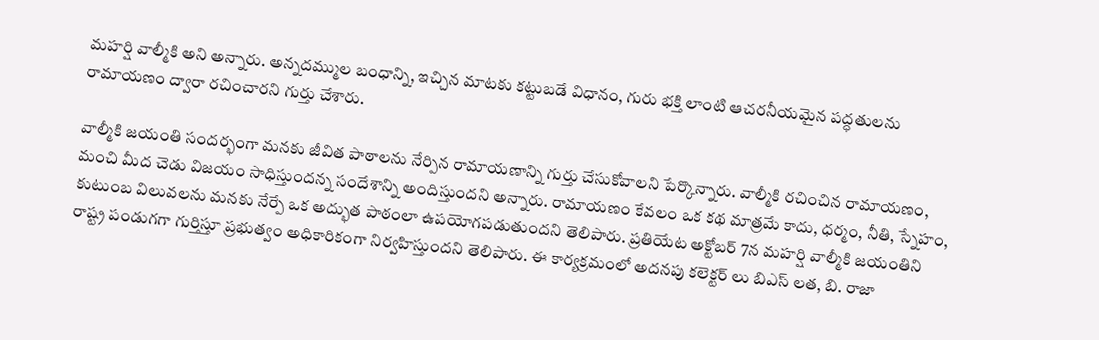మహర్షి వాల్మీకి అని అన్నారు. అన్నదమ్ముల బంధాన్ని, ఇచ్చిన మాటకు కట్టుబడే విధానం, గురు భక్తి లాంటి ఆచరనీయమైన పద్ధతులను రామాయణం ద్వారా రచించారని గుర్తు చేశారు.

వాల్మీకి జయంతి సందర్భంగా మనకు జీవిత పాఠాలను నేర్పిన రామాయణాన్ని గుర్తు చేసుకోవాలని పేర్కొన్నారు. వాల్మీకి రచించిన రామాయణం, మంచి మీద చెడు విజయం సాధిస్తుందన్న సందేశాన్ని అందిస్తుందని అన్నారు. రామాయణం కేవలం ఒక కథ మాత్రమే కాదు, ధర్మం, నీతి, స్నేహం, కుటుంబ విలువలను మనకు నేర్పే ఒక అద్భుత పాఠంలా ఉప‌యోగ‌ప‌డుతుందని తెలిపారు. ప్రతియేట అక్టోబర్ 7న మహర్షి వాల్మీకి జయంతిని రాష్ట్ర పండుగగా గుర్తిస్తూ ప్రభుత్వం అధికారికంగా నిర్వహిస్తుందని తెలిపారు. ఈ కార్యక్రమంలో అదనపు కలెక్టర్ లు బిఎస్ లత, బి. రాజా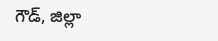గౌడ్, జిల్లా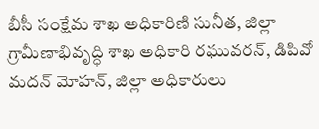బీసీ సంక్షేమ శాఖ అధికారిణి సునీత, జిల్లా గ్రామీణాభివృద్ధి శాఖ అధికారి రఘువరన్, డిపివో మదన్ మోహన్, జిల్లా అధికారులు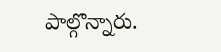పాల్గొన్నారు.